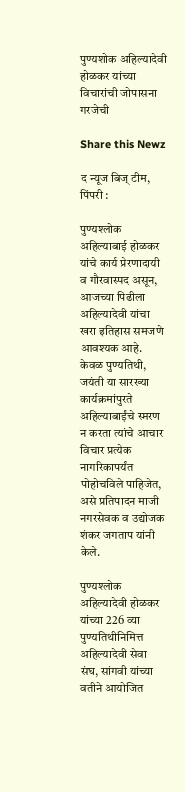पुण्यशोक अहिल्यादेवी होळकर यांच्या विचारांची जोपासना गरजेची

Share this Newz

द न्यूज बिज् टीम, पिंपरी :

पुण्यश्लोक अहिल्याबाई होळकर यांचे कार्य प्रेरणादायी व गौरवास्पद असून, आजच्या पिढीला अहिल्यादेवी यांचा खरा इतिहास समजणे आवश्यक आहे. केवळ पुण्यतिथी, जयंती या सारख्या कार्यक्रमांपुरते अहिल्याबाईंचे स्मरण न करता त्यांचे आचार विचार प्रत्येक नागरिकापर्यंत पोहोचविले पाहिजेत, असे प्रतिपादन माजी नगरसेवक व उद्योजक शंकर जगताप यांनी केले.

पुण्यश्लोक अहिल्यादेवी होळकर यांच्या 226 व्या पुण्यतिथीनिमित्त अहिल्यादेवी सेवा संघ, सांगवी यांच्या वतीने आयोजित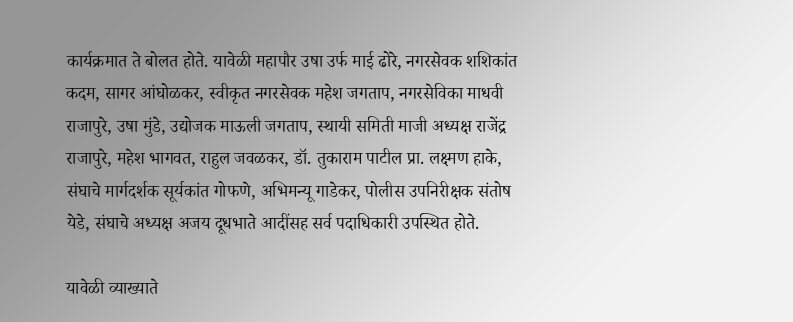कार्यक्रमात ते बोलत होते. यावेळी महापौर उषा उर्फ माई ढोरे, नगरसेवक शशिकांत कदम, सागर आंघोळकर, स्वीकृत नगरसेवक महेश जगताप, नगरसेविका माधवी राजापुरे, उषा मुंडे, उद्योजक माऊली जगताप, स्थायी समिती माजी अध्यक्ष राजेंद्र राजापुरे, महेश भागवत, राहुल जवळकर, डॉ. तुकाराम पाटील प्रा. लक्ष्मण हाके, संघाचे मार्गदर्शक सूर्यकांत गोफणे, अभिमन्यू गाडेकर, पोलीस उपनिरीक्षक संतोष येडे, संघाचे अध्यक्ष अजय दूधभाते आदींसह सर्व पदाधिकारी उपस्थित होते.

यावेळी व्याख्याते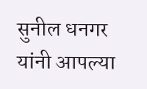सुनील धनगर यांनी आपल्या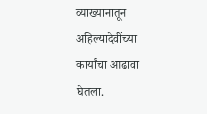व्याख्यानातून अहिल्यादेवींच्या कार्यांचा आढावा घेतला.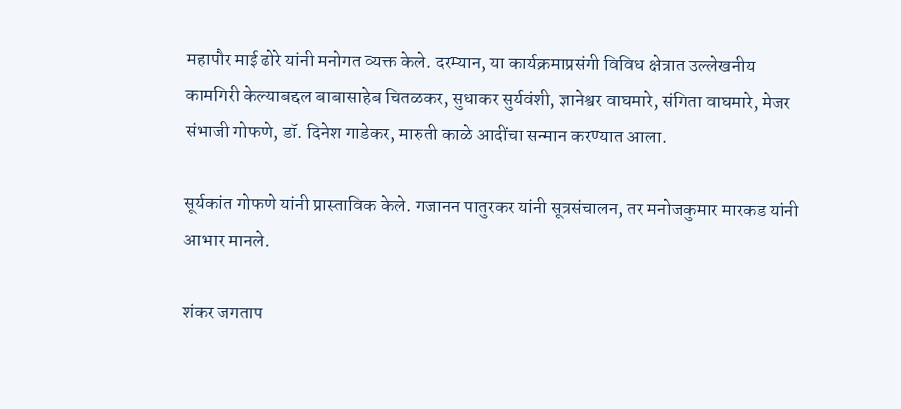महापौर माई ढोरे यांनी मनोगत व्यक्त केले. दरम्यान, या कार्यक्रमाप्रसंगी विविध क्षेत्रात उल्लेखनीय कामगिरी केल्याबद्दल बाबासाहेब चितळकर, सुधाकर सुर्यवंशी, ज्ञानेश्वर वाघमारे, संगिता वाघमारे, मेजर संभाजी गोफणे, डॉ. दिनेश गाडेकर, मारुती काळे आदींचा सन्मान करण्यात आला.

सूर्यकांत गोफणे यांनी प्रास्ताविक केले. गजानन पातुरकर यांनी सूत्रसंचालन, तर मनोजकुमार मारकड यांनी आभार मानले.

शंकर जगताप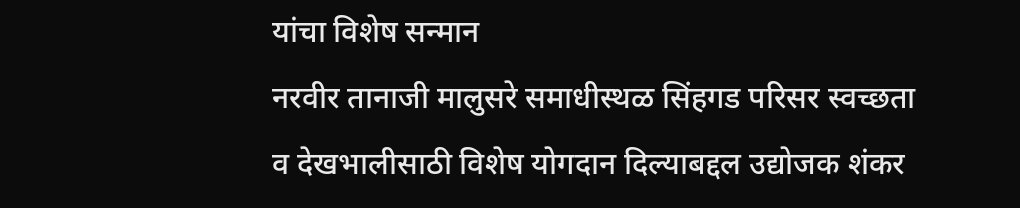यांचा विशेष सन्मान
नरवीर तानाजी मालुसरे समाधीस्थळ सिंहगड परिसर स्वच्छता व देखभालीसाठी विशेष योगदान दिल्याबद्दल उद्योजक शंकर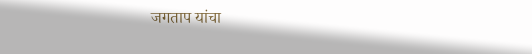जगताप यांचा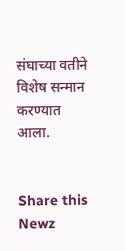संघाच्या वतीने विशेष सन्मान करण्यात आला.


Share this Newz